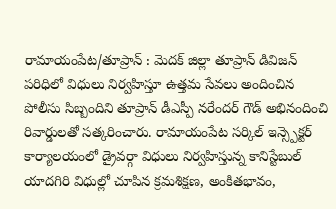రామాయంపేట/తూప్రాన్ : మెదక్ జిల్లా తూప్రాన్ డివిజన్ పరిధిలో విధులు నిర్వహిస్తూ ఉత్తమ సేవలు అందించిన పోలీసు సిబ్బందిని తూప్రాన్ డీఎస్పీ నరేందర్ గౌడ్ అభినందించి రివార్డులతో సత్కరించారు. రామాయంపేట సర్కిల్ ఇన్స్పెక్టర్ కార్యాలయంలో డ్రైవర్గా విధులు నిర్వహిస్తున్న కానిస్టేబుల్ యాదగిరి విధుల్లో చూపిన క్రమశిక్షణ, అంకితభావం,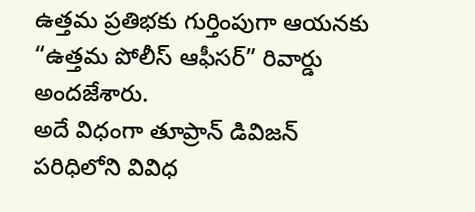ఉత్తమ ప్రతిభకు గుర్తింపుగా ఆయనకు “ఉత్తమ పోలీస్ ఆఫీసర్” రివార్డు అందజేశారు.
అదే విధంగా తూప్రాన్ డివిజన్ పరిధిలోని వివిధ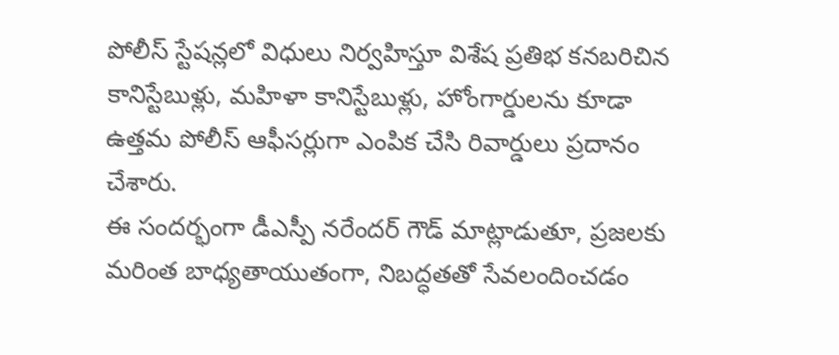పోలీస్ స్టేషన్లలో విధులు నిర్వహిస్తూ విశేష ప్రతిభ కనబరిచిన కానిస్టేబుళ్లు, మహిళా కానిస్టేబుళ్లు, హోంగార్డులను కూడా ఉత్తమ పోలీస్ ఆఫీసర్లుగా ఎంపిక చేసి రివార్డులు ప్రదానం చేశారు.
ఈ సందర్భంగా డీఎస్పీ నరేందర్ గౌడ్ మాట్లాడుతూ, ప్రజలకు మరింత బాధ్యతాయుతంగా, నిబద్ధతతో సేవలందించడం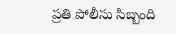ప్రతి పోలీసు సిబ్బంది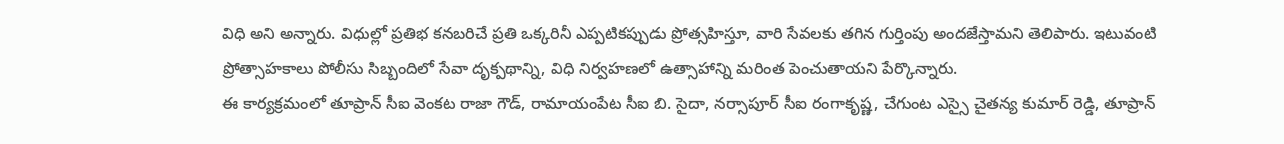విధి అని అన్నారు. విధుల్లో ప్రతిభ కనబరిచే ప్రతి ఒక్కరినీ ఎప్పటికప్పుడు ప్రోత్సహిస్తూ, వారి సేవలకు తగిన గుర్తింపు అందజేస్తామని తెలిపారు. ఇటువంటి ప్రోత్సాహకాలు పోలీసు సిబ్బందిలో సేవా దృక్పథాన్ని, విధి నిర్వహణలో ఉత్సాహాన్ని మరింత పెంచుతాయని పేర్కొన్నారు.
ఈ కార్యక్రమంలో తూప్రాన్ సీఐ వెంకట రాజా గౌడ్, రామాయంపేట సీఐ బి. సైదా, నర్సాపూర్ సీఐ రంగాకృష్ణ, చేగుంట ఎస్సై చైతన్య కుమార్ రెడ్డి, తూప్రాన్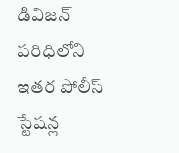డివిజన్ పరిధిలోని ఇతర పోలీస్ స్టేషన్ల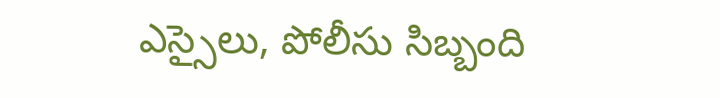ఎస్సైలు, పోలీసు సిబ్బంది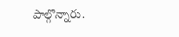పాల్గొన్నారు.